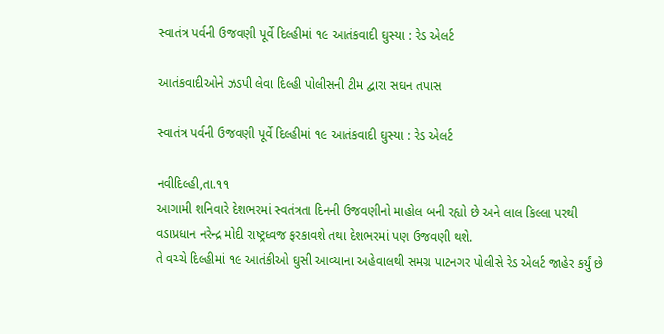સ્વાતંત્ર પર્વની ઉજવણી પૂર્વે દિલ્હીમાં ૧૯ આતંકવાદી ઘુસ્યા : રેડ એલર્ટ

આતંકવાદીઓને ઝડપી લેવા દિલ્હી પોલીસની ટીમ દ્વારા સઘન તપાસ

સ્વાતંત્ર પર્વની ઉજવણી પૂર્વે દિલ્હીમાં ૧૯ આતંકવાદી ઘુસ્યા : રેડ એલર્ટ

નવીદિલ્હી,તા.૧૧
આગામી શનિવારે દેશભરમાં સ્વતંત્રતા દિનની ઉજવણીનો માહોલ બની રહ્યો છે અને લાલ કિલ્લા પરથી વડાપ્રધાન નરેન્દ્ર મોદી રાષ્ટ્રધ્વજ ફરકાવશે તથા દેશભરમાં પણ ઉજવણી થશે.
તે વચ્ચે દિલ્હીમાં ૧૯ આતંકીઓ ઘુસી આવ્યાના અહેવાલથી સમગ્ર પાટનગર પોલીસે રેડ એલર્ટ જાહેર કર્યું છે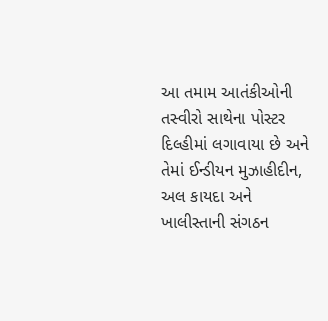આ તમામ આતંકીઓની તસ્વીરો સાથેના પોસ્ટર દિલ્હીમાં લગાવાયા છે અને તેમાં ઈન્ડીયન મુઝાહીદીન, અલ કાયદા અને ખાલીસ્તાની સંગઠન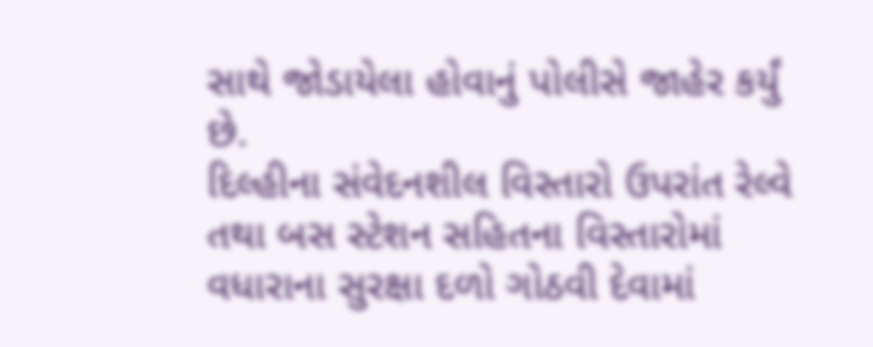સાથે જોડાયેલા હોવાનું પોલીસે જાહેર કર્યું છે.
દિલ્હીના સંવેદનશીલ વિસ્તારો ઉપરાંત રેલ્વે તથા બસ સ્ટેશન સહિતના વિસ્તારોમાં વધારાના સુરક્ષા દળો ગોઠવી દેવામાં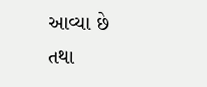આવ્યા છે તથા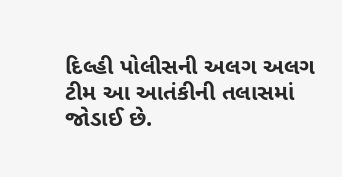દિલ્હી પોલીસની અલગ અલગ ટીમ આ આતંકીની તલાસમાં જોડાઈ છે.